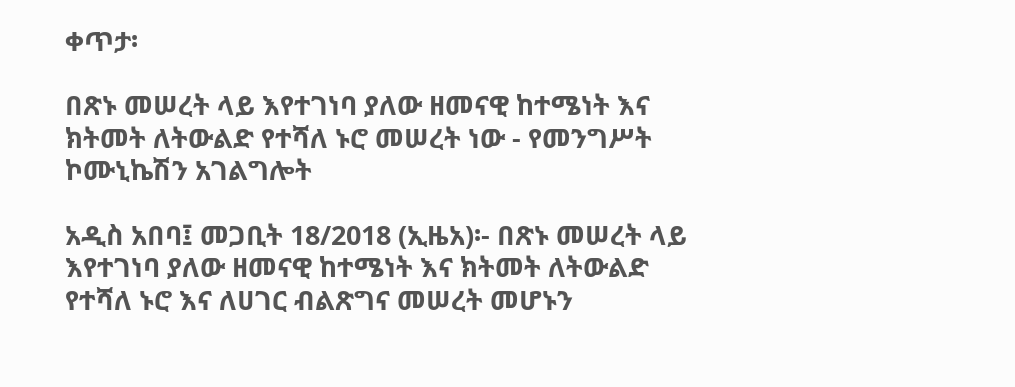ቀጥታ፡

በጽኑ መሠረት ላይ እየተገነባ ያለው ዘመናዊ ከተሜነት እና ክትመት ለትውልድ የተሻለ ኑሮ መሠረት ነው - የመንግሥት ኮሙኒኬሽን አገልግሎት

አዲስ አበባ፤ መጋቢት 18/2018 (ኢዜአ)፡- በጽኑ መሠረት ላይ እየተገነባ ያለው ዘመናዊ ከተሜነት እና ክትመት ለትውልድ የተሻለ ኑሮ እና ለሀገር ብልጽግና መሠረት መሆኑን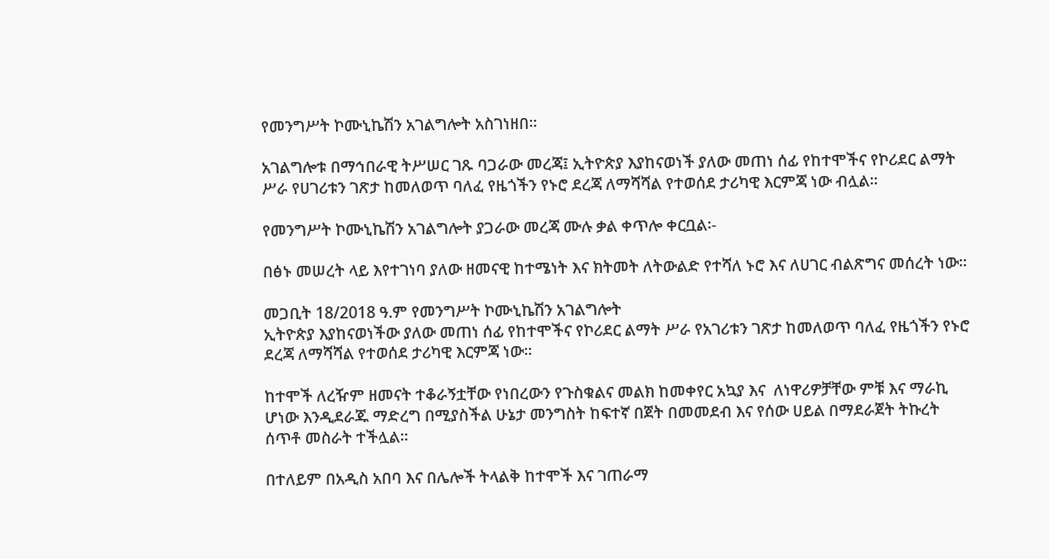የመንግሥት ኮሙኒኬሽን አገልግሎት አስገነዘበ።

አገልግሎቱ በማኅበራዊ ትሥሠር ገጹ ባጋራው መረጃ፤ ኢትዮጵያ እያከናወነች ያለው መጠነ ሰፊ የከተሞችና የኮሪደር ልማት ሥራ የሀገሪቱን ገጽታ ከመለወጥ ባለፈ የዜጎችን የኑሮ ደረጃ ለማሻሻል የተወሰደ ታሪካዊ እርምጃ ነው ብሏል።

የመንግሥት ኮሙኒኬሽን አገልግሎት ያጋራው መረጃ ሙሉ ቃል ቀጥሎ ቀርቧል፡-

በፅኑ መሠረት ላይ እየተገነባ ያለው ዘመናዊ ከተሜነት እና ክትመት ለትውልድ የተሻለ ኑሮ እና ለሀገር ብልጽግና መሰረት ነው፡፡

መጋቢት 18/2018 ዓ.ም የመንግሥት ኮሙኒኬሽን አገልግሎት
ኢትዮጵያ እያከናወነችው ያለው መጠነ ሰፊ የከተሞችና የኮሪደር ልማት ሥራ የአገሪቱን ገጽታ ከመለወጥ ባለፈ የዜጎችን የኑሮ ደረጃ ለማሻሻል የተወሰደ ታሪካዊ እርምጃ ነው።

ከተሞች ለረዥም ዘመናት ተቆራኝቷቸው የነበረውን የጉስቁልና መልክ ከመቀየር አኳያ እና  ለነዋሪዎቻቸው ምቹ እና ማራኪ ሆነው እንዲደራጁ ማድረግ በሚያስችል ሁኔታ መንግስት ከፍተኛ በጀት በመመደብ እና የሰው ሀይል በማደራጀት ትኩረት ሰጥቶ መስራት ተችሏል፡፡

በተለይም በአዲስ አበባ እና በሌሎች ትላልቅ ከተሞች እና ገጠራማ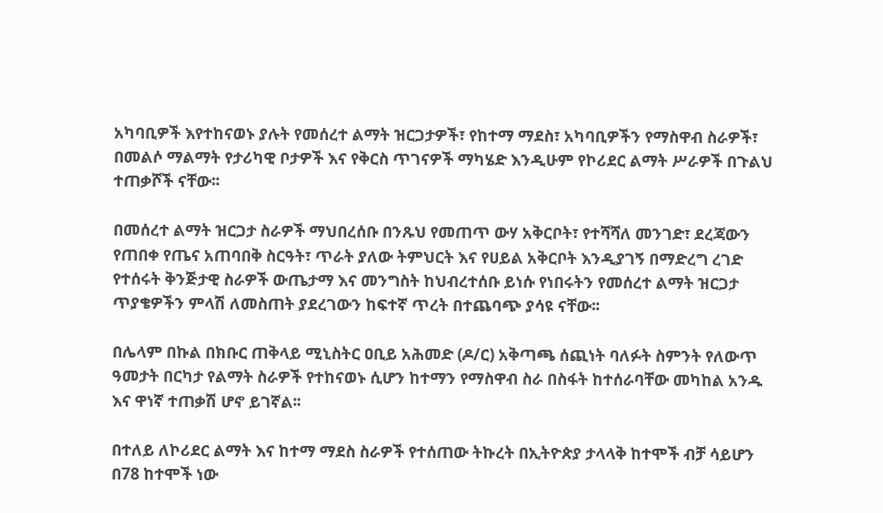አካባቢዎች እየተከናወኑ ያሉት የመሰረተ ልማት ዝርጋታዎች፣ የከተማ ማደስ፣ አካባቢዎችን የማስዋብ ስራዎች፣ በመልሶ ማልማት የታሪካዊ ቦታዎች እና የቅርስ ጥገናዎች ማካሄድ እንዲሁም የኮሪደር ልማት ሥራዎች በጉልህ ተጠቃሾች ናቸው፡፡

በመሰረተ ልማት ዝርጋታ ስራዎች ማህበረሰቡ በንጹህ የመጠጥ ውሃ አቅርቦት፣ የተሻሻለ መንገድ፣ ደረጃውን የጠበቀ የጤና አጠባበቅ ስርዓት፣ ጥራት ያለው ትምህርት እና የሀይል አቅርቦት እንዲያገኝ በማድረግ ረገድ የተሰሩት ቅንጅታዊ ስራዎች ውጤታማ እና መንግስት ከህብረተሰቡ ይነሱ የነበሩትን የመሰረተ ልማት ዝርጋታ ጥያቄዎችን ምላሽ ለመስጠት ያደረገውን ከፍተኛ ጥረት በተጨባጭ ያሳዩ ናቸው፡፡

በሌላም በኩል በክቡር ጠቅላይ ሚኒስትር ዐቢይ አሕመድ (ዶ/ር) አቅጣጫ ሰጪነት ባለፉት ስምንት የለውጥ ዓመታት በርካታ የልማት ስራዎች የተከናወኑ ሲሆን ከተማን የማስዋብ ስራ በስፋት ከተሰራባቸው መካከል አንዱ እና ዋነኛ ተጠቃሽ ሆኖ ይገኛል፡፡

በተለይ ለኮሪደር ልማት እና ከተማ ማደስ ስራዎች የተሰጠው ትኩረት በኢትዮጵያ ታላላቅ ከተሞች ብቻ ሳይሆን በ78 ከተሞች ነው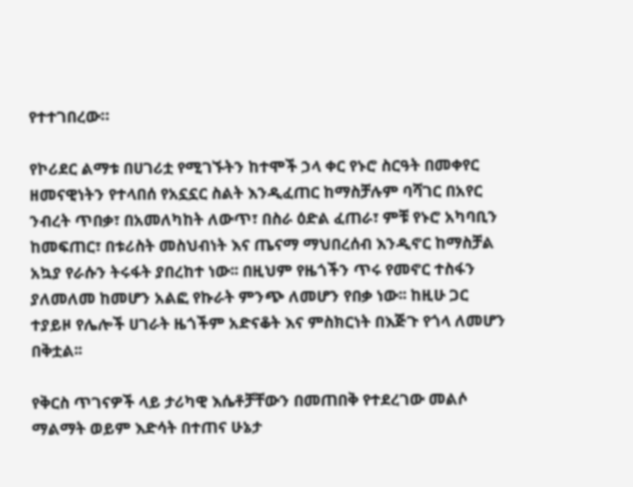የተተገበረው።

የኮሪደር ልማቱ በሀገሪቷ የሚገኙትን ከተሞች ኃላ ቀር የኑሮ ስርዓት በመቀየር ዘመናዊነትን የተላበሰ የአኗኗር ስልት እንዲፈጠር ከማስቻሉም ባሻገር በአየር ንብረት ጥበቃ፣ በአመለካከት ለውጥ፣ በስራ ዕድል ፈጠራ፣ ምቹ የኑሮ አካባቢን ከመፍጠር፣ በቱሪስት መስህብነት እና ጤናማ ማህበረሰብ እንዲኖር ከማስቻል አኳያ የራሱን ትሩፋት ያበረከተ ነው፡፡ በዚህም የዜጎችን ጥሩ የመኖር ተስፋን ያለመለመ ከመሆን አልፎ የኩራት ምንጭ ለመሆን የበቃ ነው፡፡ ከዚሁ ጋር ተያይዞ የሌሎች ሀገራት ዜጎችም አድናቆት እና ምስክርነት በእጅጉ የጎላ ለመሆን በቅቷል፡፡

የቅርስ ጥገናዎች ላይ ታሪካዊ እሴቶቻቸውን በመጠበቅ የተደረገው መልሶ ማልማት ወይም እድሳት በተጠና ሁኔታ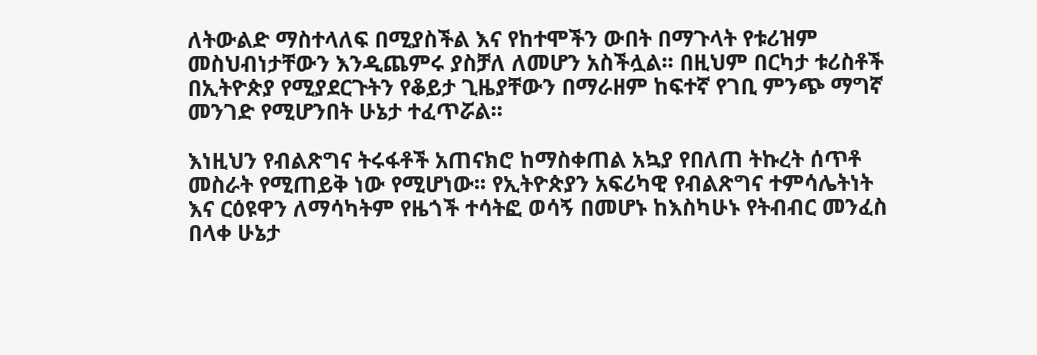ለትውልድ ማስተላለፍ በሚያስችል እና የከተሞችን ውበት በማጉላት የቱሪዝም መስህብነታቸውን እንዲጨምሩ ያስቻለ ለመሆን አስችሏል፡፡ በዚህም በርካታ ቱሪስቶች በኢትዮጵያ የሚያደርጉትን የቆይታ ጊዜያቸውን በማራዘም ከፍተኛ የገቢ ምንጭ ማግኛ መንገድ የሚሆንበት ሁኔታ ተፈጥሯል፡፡

እነዚህን የብልጽግና ትሩፋቶች አጠናክሮ ከማስቀጠል አኳያ የበለጠ ትኩረት ሰጥቶ መስራት የሚጠይቅ ነው የሚሆነው፡፡ የኢትዮጵያን አፍሪካዊ የብልጽግና ተምሳሌትነት እና ርዕዩዋን ለማሳካትም የዜጎች ተሳትፎ ወሳኝ በመሆኑ ከእስካሁኑ የትብብር መንፈስ በላቀ ሁኔታ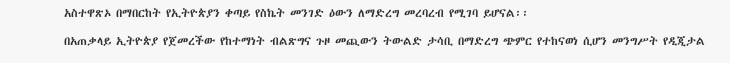አስተዋጽኦ በማበርከት የኢትዮጵያን ቀጣይ የስኬት መንገድ ዕውን ለማድረግ መረባረብ የሚገባ ይሆናል፡፡

በአጠቃላይ ኢትዮጵያ የጀመረችው የከተማነት ብልጽግና ጉዞ መጪውን ትውልድ ታሳቢ በማድረግ ጭምር የተከናወነ ሲሆን መንግሥት የዲጂታል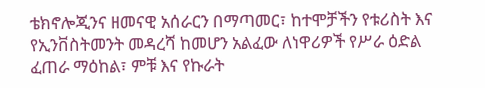ቴክኖሎጂንና ዘመናዊ አሰራርን በማጣመር፣ ከተሞቻችን የቱሪስት እና የኢንቨስትመንት መዳረሻ ከመሆን አልፈው ለነዋሪዎች የሥራ ዕድል ፈጠራ ማዕከል፣ ምቹ እና የኩራት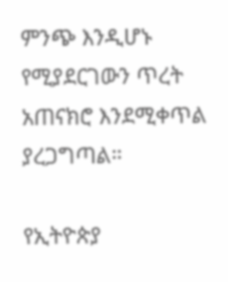ምንጭ እንዲሆኑ የሚያደርገውን ጥረት አጠናክሮ እንደሚቀጥል ያረጋግጣል።

የኢትዮጵያ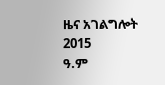ዜና አገልግሎት
2015
ዓ.ም